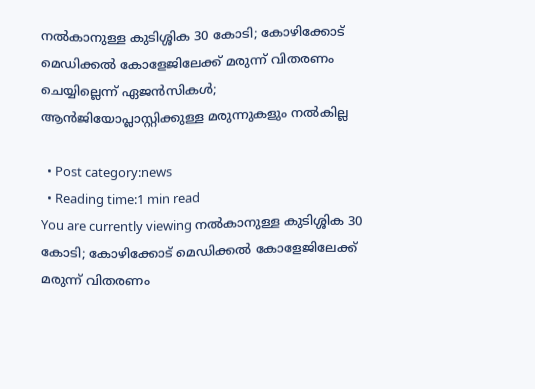നല്‍കാനുള്ള കുടിശ്ശിക 30 കോടി; കോഴിക്കോട് മെഡിക്കല്‍ കോളേജിലേക്ക് മരുന്ന് വിതരണം ചെയ്യില്ലെന്ന് ഏജന്‍സികള്‍; ആന്‍ജിയോപ്ലാസ്റ്റിക്കുള്ള മരുന്നുകളും നല്‍കില്ല

  • Post category:news
  • Reading time:1 min read
You are currently viewing നല്‍കാനുള്ള കുടിശ്ശിക 30 കോടി; കോഴിക്കോട് മെഡിക്കല്‍ കോളേജിലേക്ക് മരുന്ന് വിതരണം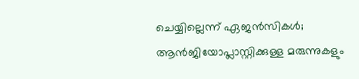ചെയ്യില്ലെന്ന് ഏജന്‍സികള്‍; ആന്‍ജിയോപ്ലാസ്റ്റിക്കുള്ള മരുന്നുകളും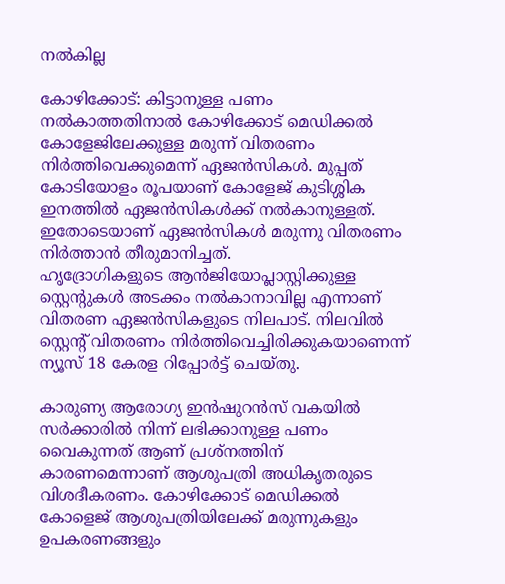നല്‍കില്ല

കോഴിക്കോട്: കിട്ടാനുള്ള പണം നല്‍കാത്തതിനാല്‍ കോഴിക്കോട് മെഡിക്കല്‍ കോളേജിലേക്കുള്ള മരുന്ന് വിതരണം നിര്‍ത്തിവെക്കുമെന്ന് ഏജന്‍സികള്‍. മുപ്പത് കോടിയോളം രൂപയാണ് കോളേജ് കുടിശ്ശിക ഇനത്തില്‍ ഏജന്‍സികള്‍ക്ക് നല്‍കാനുള്ളത്. ഇതോടെയാണ് ഏജന്‍സികള്‍ മരുന്നു വിതരണം നിര്‍ത്താന്‍ തീരുമാനിച്ചത്.
ഹൃദ്രോഗികളുടെ ആന്‍ജിയോപ്ലാസ്റ്റിക്കുള്ള സ്റ്റെന്റുകള്‍ അടക്കം നല്‍കാനാവില്ല എന്നാണ് വിതരണ ഏജന്‍സികളുടെ നിലപാട്. നിലവില്‍ സ്റ്റെന്റ് വിതരണം നിര്‍ത്തിവെച്ചിരിക്കുകയാണെന്ന് ന്യൂസ് 18 കേരള റിപ്പോര്‍ട്ട് ചെയ്തു.

കാരുണ്യ ആരോഗ്യ ഇന്‍ഷുറന്‍സ് വകയില്‍ സര്‍ക്കാരില്‍ നിന്ന് ലഭിക്കാനുള്ള പണം വൈകുന്നത് ആണ് പ്രശ്നത്തിന് കാരണമെന്നാണ് ആശുപത്രി അധികൃതരുടെ വിശദീകരണം. കോഴിക്കോട് മെഡിക്കല്‍ കോളെജ് ആശുപത്രിയിലേക്ക് മരുന്നുകളും ഉപകരണങ്ങളും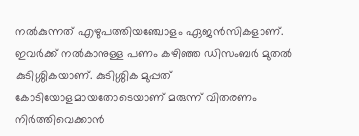നല്‍കുന്നത് എഴുപത്തിയഞ്ചോളം ഏജന്‍സികളാണ്. ഇവര്‍ക്ക് നല്‍കാനുള്ള പണം കഴിഞ്ഞ ഡിസംബര്‍ മുതല്‍ കുടിശ്ശികയാണ്. കുടിശ്ശിക മുപ്പത് കോടിയോളമായതോടെയാണ് മരുന്ന് വിതരണം നിര്‍ത്തിവെക്കാന്‍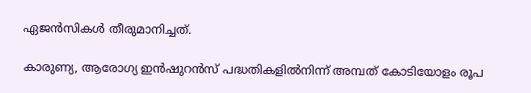ഏജന്‍സികള്‍ തീരുമാനിച്ചത്.

കാരുണ്യ, ആരോഗ്യ ഇന്‍ഷുറന്‍സ് പദ്ധതികളില്‍നിന്ന് അമ്പത് കോടിയോളം രൂപ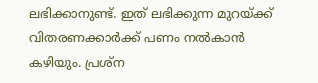ലഭിക്കാനുണ്ട്. ഇത് ലഭിക്കുന്ന മുറയ്ക്ക് വിതരണക്കാര്‍ക്ക് പണം നല്‍കാന്‍ കഴിയും. പ്രശ്ന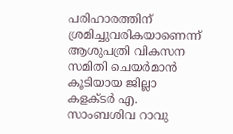പരിഹാരത്തിന് ശ്രമിച്ചുവരികയാണെന്ന് ആശുപത്രി വികസന സമിതി ചെയര്‍മാന്‍ കൂടിയായ ജില്ലാ കളക്ടര്‍ എ. സാംബശിവ റാവു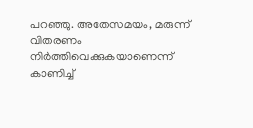പറഞ്ഞു. അതേസമയം, മരുന്ന് വിതരണം നിര്‍ത്തിവെക്കുകയാണെന്ന് കാണിച്ച്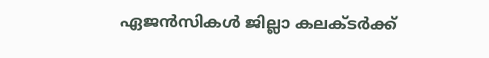ഏജന്‍സികള്‍ ജില്ലാ കലക്ടര്‍ക്ക്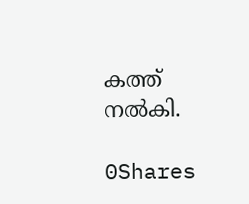കത്ത് നല്‍കി.

0Shares